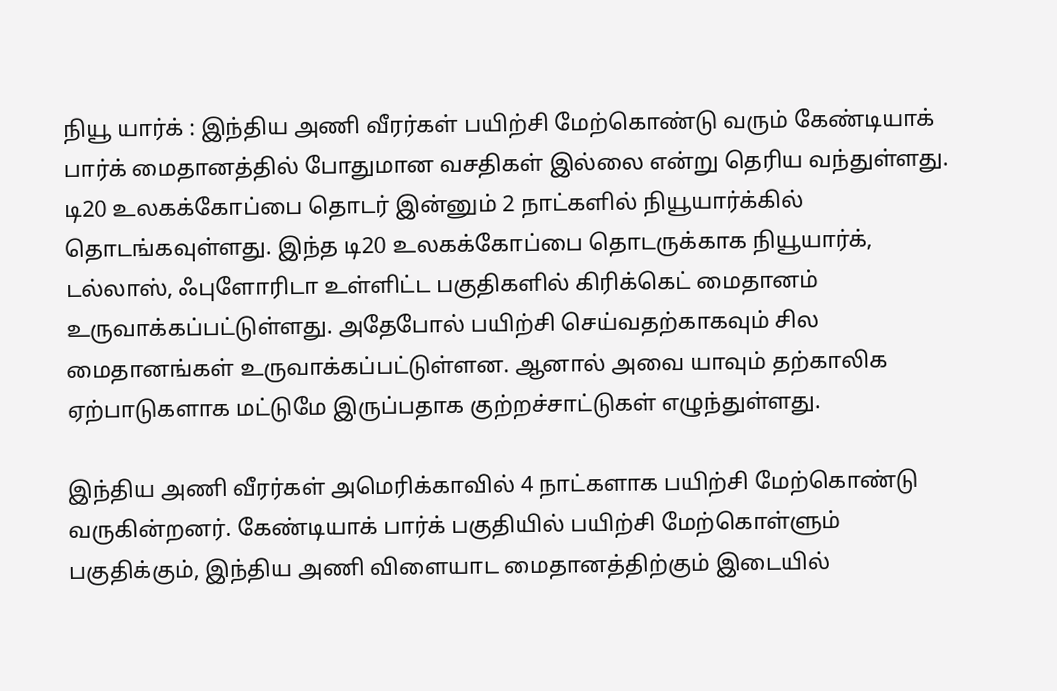நியூ யார்க் : இந்திய அணி வீரர்கள் பயிற்சி மேற்கொண்டு வரும் கேண்டியாக் பார்க் மைதானத்தில் போதுமான வசதிகள் இல்லை என்று தெரிய வந்துள்ளது.
டி20 உலகக்கோப்பை தொடர் இன்னும் 2 நாட்களில் நியூயார்க்கில் தொடங்கவுள்ளது. இந்த டி20 உலகக்கோப்பை தொடருக்காக நியூயார்க், டல்லாஸ், ஃபுளோரிடா உள்ளிட்ட பகுதிகளில் கிரிக்கெட் மைதானம் உருவாக்கப்பட்டுள்ளது. அதேபோல் பயிற்சி செய்வதற்காகவும் சில மைதானங்கள் உருவாக்கப்பட்டுள்ளன. ஆனால் அவை யாவும் தற்காலிக ஏற்பாடுகளாக மட்டுமே இருப்பதாக குற்றச்சாட்டுகள் எழுந்துள்ளது.

இந்திய அணி வீரர்கள் அமெரிக்காவில் 4 நாட்களாக பயிற்சி மேற்கொண்டு வருகின்றனர். கேண்டியாக் பார்க் பகுதியில் பயிற்சி மேற்கொள்ளும் பகுதிக்கும், இந்திய அணி விளையாட மைதானத்திற்கும் இடையில்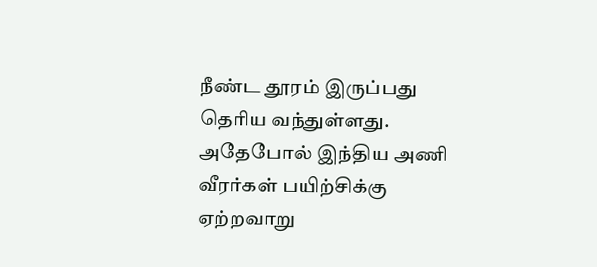நீண்ட தூரம் இருப்பது தெரிய வந்துள்ளது. அதேபோல் இந்திய அணி வீரர்கள் பயிற்சிக்கு ஏற்றவாறு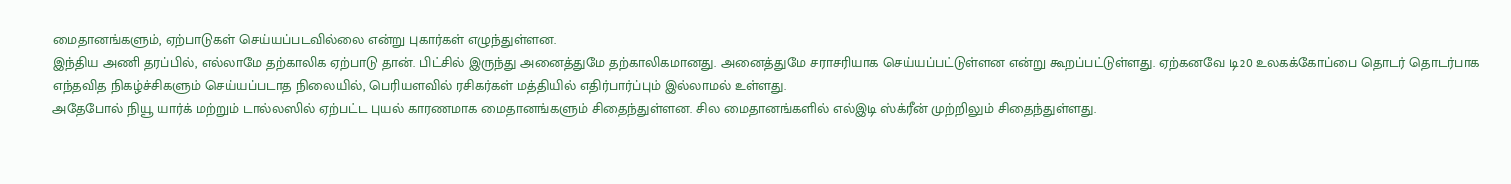மைதானங்களும், ஏற்பாடுகள் செய்யப்படவில்லை என்று புகார்கள் எழுந்துள்ளன.
இந்திய அணி தரப்பில், எல்லாமே தற்காலிக ஏற்பாடு தான். பிட்சில் இருந்து அனைத்துமே தற்காலிகமானது. அனைத்துமே சராசரியாக செய்யப்பட்டுள்ளன என்று கூறப்பட்டுள்ளது. ஏற்கனவே டி20 உலகக்கோப்பை தொடர் தொடர்பாக எந்தவித நிகழ்ச்சிகளும் செய்யப்படாத நிலையில், பெரியளவில் ரசிகர்கள் மத்தியில் எதிர்பார்ப்பும் இல்லாமல் உள்ளது.
அதேபோல் நியூ யார்க் மற்றும் டால்லஸில் ஏற்பட்ட புயல் காரணமாக மைதானங்களும் சிதைந்துள்ளன. சில மைதானங்களில் எல்இடி ஸ்க்ரீன் முற்றிலும் சிதைந்துள்ளது.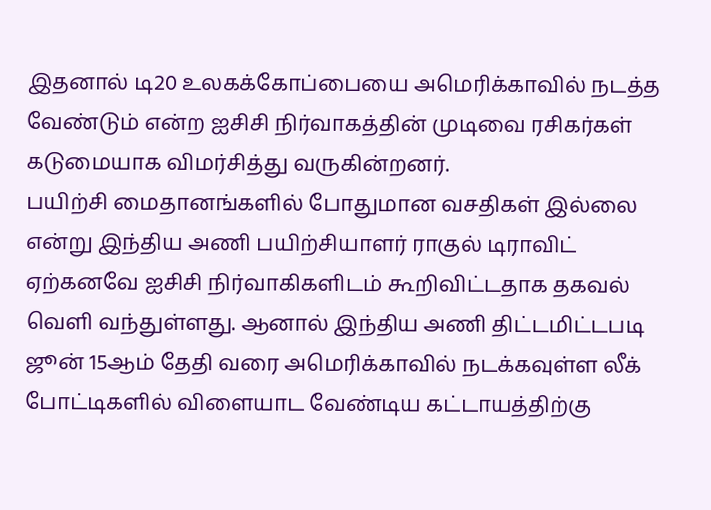இதனால் டி20 உலகக்கோப்பையை அமெரிக்காவில் நடத்த வேண்டும் என்ற ஐசிசி நிர்வாகத்தின் முடிவை ரசிகர்கள் கடுமையாக விமர்சித்து வருகின்றனர்.
பயிற்சி மைதானங்களில் போதுமான வசதிகள் இல்லை என்று இந்திய அணி பயிற்சியாளர் ராகுல் டிராவிட் ஏற்கனவே ஐசிசி நிர்வாகிகளிடம் கூறிவிட்டதாக தகவல் வெளி வந்துள்ளது. ஆனால் இந்திய அணி திட்டமிட்டபடி ஜூன் 15ஆம் தேதி வரை அமெரிக்காவில் நடக்கவுள்ள லீக் போட்டிகளில் விளையாட வேண்டிய கட்டாயத்திற்கு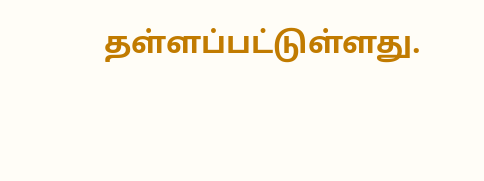தள்ளப்பட்டுள்ளது.